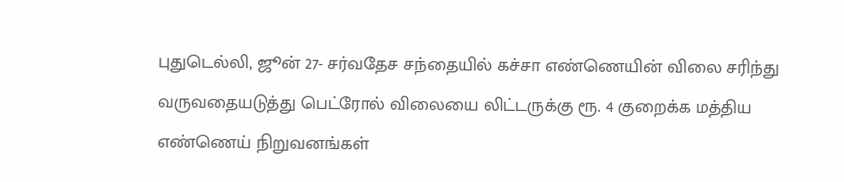புதுடெல்லி, ஜூன் 27- சர்வதேச சந்தையில் கச்சா எண்ணெயின் விலை சரிந்து வருவதையடுத்து பெட்ரோல் விலையை லிட்டருக்கு ரூ. 4 குறைக்க மத்திய எண்ணெய் நிறுவனங்கள்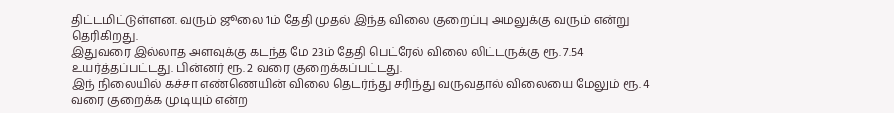திட்டமிட்டுள்ளன. வரும் ஜூலை 1ம் தேதி முதல் இந்த விலை குறைப்பு அமலுக்கு வரும் என்று தெரிகிறது.
இதுவரை இல்லாத அளவுக்கு கடந்த மே 23ம் தேதி பெட்ரேல் விலை லிட்டருக்கு ரூ. 7.54 உயர்த்தப்பட்டது. பின்னர் ரூ. 2 வரை குறைக்கப்பட்டது.
இந் நிலையில் கச்சா எண்ணெயின் விலை தெடர்ந்து சரிந்து வருவதால் விலையை மேலும் ரூ. 4 வரை குறைக்க முடியும் என்ற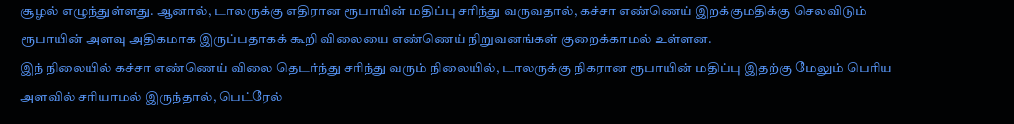சூழல் எழுந்துள்ளது. ஆனால், டாலருக்கு எதிரான ரூபாயின் மதிப்பு சரிந்து வருவதால், கச்சா எண்ணெய் இறக்குமதிக்கு செலவிடும் ரூபாயின் அளவு அதிகமாக இருப்பதாகக் கூறி விலையை எண்ணெய் நிறுவனங்கள் குறைக்காமல் உள்ளன.
இந் நிலையில் கச்சா எண்ணெய் விலை தெடர்ந்து சரிந்து வரும் நிலையில், டாலருக்கு நிகரான ரூபாயின் மதிப்பு இதற்கு மேலும் பெரிய அளவில் சரியாமல் இருந்தால், பெட்ரேல்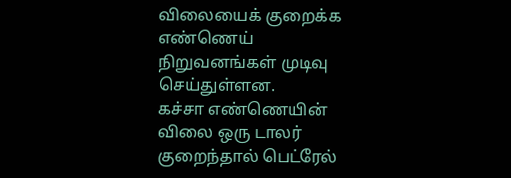விலையைக் குறைக்க எண்ணெய் நிறுவனங்கள் முடிவு செய்துள்ளன.
கச்சா எண்ணெயின் விலை ஒரு டாலர் குறைந்தால் பெட்ரேல்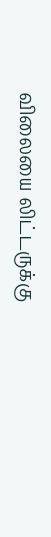விலையை லிட்டருக்கு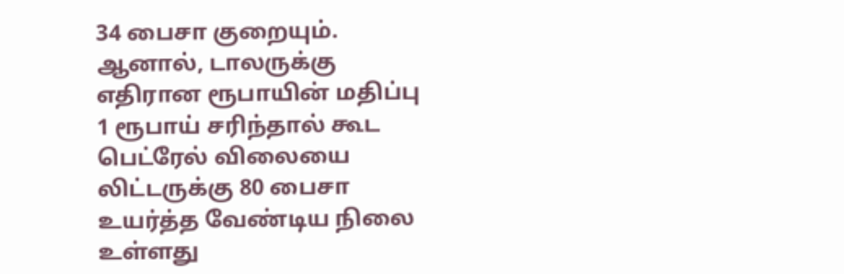34 பைசா குறையும். ஆனால், டாலருக்கு எதிரான ரூபாயின் மதிப்பு 1 ரூபாய் சரிந்தால் கூட பெட்ரேல் விலையை லிட்டருக்கு 80 பைசா உயர்த்த வேண்டிய நிலை உள்ளது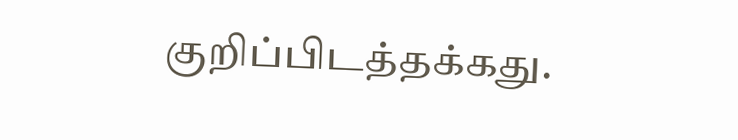குறிப்பிடத்தக்கது.